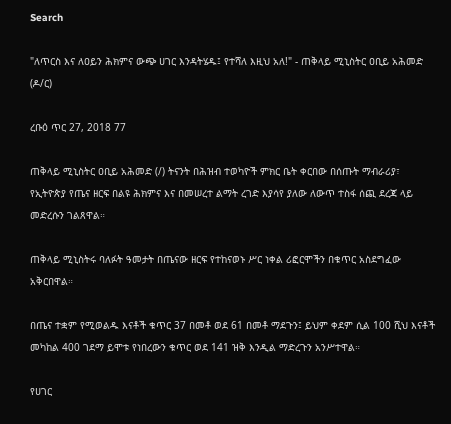Search

"ለጥርስ እና ለዐይን ሕክምና ውጭ ሀገር እንዳትሄዱ፤ የተሻለ እዚህ አለ!" - ጠቅላይ ሚኒስትር ዐቢይ አሕመድ (ዶ/ር)

ረቡዕ ጥር 27, 2018 77

ጠቅላይ ሚኒስትር ዐቢይ አሕመድ (/) ትናንት በሕዝብ ተወካዮች ምክር ቤት ቀርበው በሰጡት ማብራሪያ፣ የኢትዮጵያ የጤና ዘርፍ በልዩ ሕክምና እና በመሠረተ ልማት ረገድ እያሳየ ያለው ለውጥ ተስፋ ሰጪ ደረጃ ላይ መድረሱን ገልጸዋል።

ጠቅላይ ሚኒስትሩ ባለፉት ዓመታት በጤናው ዘርፍ የተከናወኑ ሥር ነቀል ሪፎርሞችን በቁጥር አስደግፈው አቅርበዋል።

በጤና ተቋም የሚወልዱ እናቶች ቁጥር 37 በመቶ ወደ 61 በመቶ ማደጉን፤ ይህም ቀደም ሲል 100 ሺህ እናቶች መካከል 400 ገደማ ይሞቱ የነበረውን ቁጥር ወደ 141 ዝቅ እንዲል ማድረጉን አንሥተዋል።

የሀገር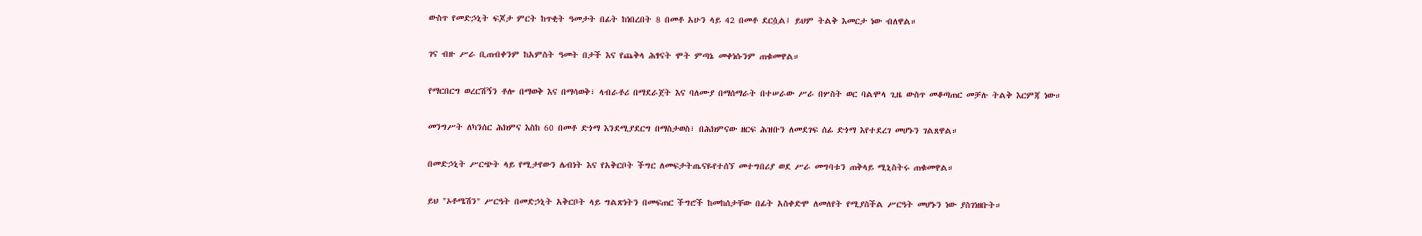ውስጥ የመድኃኒት ፍጆታ ምርት ከጥቂት ዓመታት በፊት ከነበረበት 8 በመቶ አሁን ላይ 42 በመቶ ደርሷል፤ ይህም ትልቅ እመርታ ነው ብለዋል።

ገና ብዙ ሥራ ቢጠብቀንም ከአምስት ዓመት በታች እና የጨቅላ ሕፃናት ሞት ምጣኔ መቀነሱንም ጠቁመዋል።

የማርበርግ ወረርሽኝን ቶሎ በማወቅ እና በማሳወቅ፣ ላብራቶሪ በማደራጀት እና ባለሙያ በማሰማራት በተሠራው ሥራ በሦስት ወር ባልሞላ ጊዜ ውስጥ መቆጣጠር መቻሉ ትልቅ እርምጃ ነው።

መንግሥት ለካንሰር ሕክምና እስከ 60 በመቶ ድጎማ እንደሚያደርግ በማስታወስ፣ በሕክምናው ዘርፍ ሕዝቡን ለመደገፍ ሰፊ ድጎማ እየተደረገ መሆኑን ገልጸዋል።

በመድኃኒት ሥርጭት ላይ የሚታየውን ሌብነት እና የአቅርቦት ችግር ለመፍታትጤናዬየተሰኘ መተግበሪያ ወደ ሥራ መግባቱን ጠቅላይ ሚኒስትሩ ጠቁመዋል።

ይህ "ኦቶሜሽን" ሥርዓት በመድኃኒት አቅርቦት ላይ ግልጽነትን በመፍጠር ችግሮች ከመከሰታቸው በፊት አስቀድሞ ለመለየት የሚያስችል ሥርዓት መሆኑን ነው ያስገነዘቡት።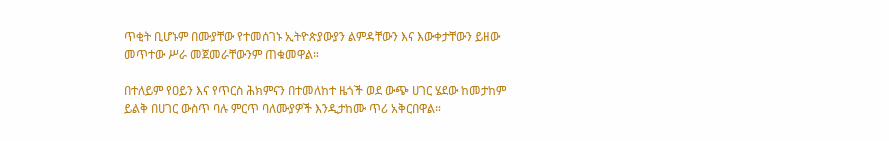ጥቂት ቢሆኑም በሙያቸው የተመሰገኑ ኢትዮጵያውያን ልምዳቸውን እና እውቀታቸውን ይዘው መጥተው ሥራ መጀመራቸውንም ጠቁመዋል።

በተለይም የዐይን እና የጥርስ ሕክምናን በተመለከተ ዜጎች ወደ ውጭ ሀገር ሄደው ከመታከም ይልቅ በሀገር ውስጥ ባሉ ምርጥ ባለሙያዎች እንዲታከሙ ጥሪ አቅርበዋል።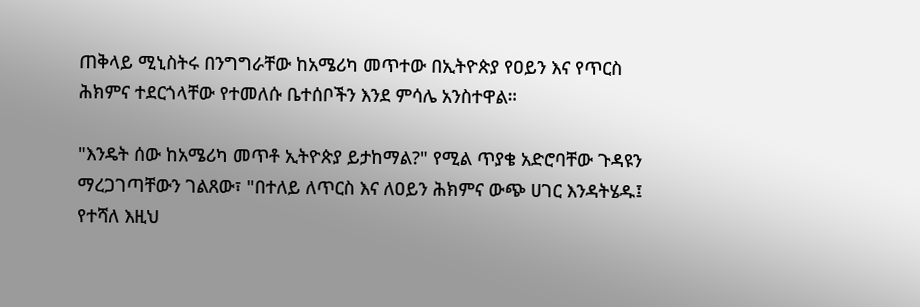ጠቅላይ ሚኒስትሩ በንግግራቸው ከአሜሪካ መጥተው በኢትዮጵያ የዐይን እና የጥርስ ሕክምና ተደርጎላቸው የተመለሱ ቤተሰቦችን እንደ ምሳሌ አንስተዋል።

"እንዴት ሰው ከአሜሪካ መጥቶ ኢትዮጵያ ይታከማል?" የሚል ጥያቄ አድሮባቸው ጉዳዩን ማረጋገጣቸውን ገልጸው፣ "በተለይ ለጥርስ እና ለዐይን ሕክምና ውጭ ሀገር እንዳትሄዱ፤ የተሻለ እዚህ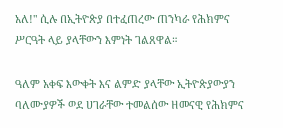አለ!" ሲሉ በኢትዮጵያ በተፈጠረው ጠንካራ የሕክምና ሥርዓት ላይ ያላቸውን እምነት ገልጸዋል።

ዓለም አቀፍ እውቀት እና ልምድ ያላቸው ኢትዮጵያውያን ባለሙያዎች ወደ ሀገራቸው ተመልሰው ዘመናዊ የሕክምና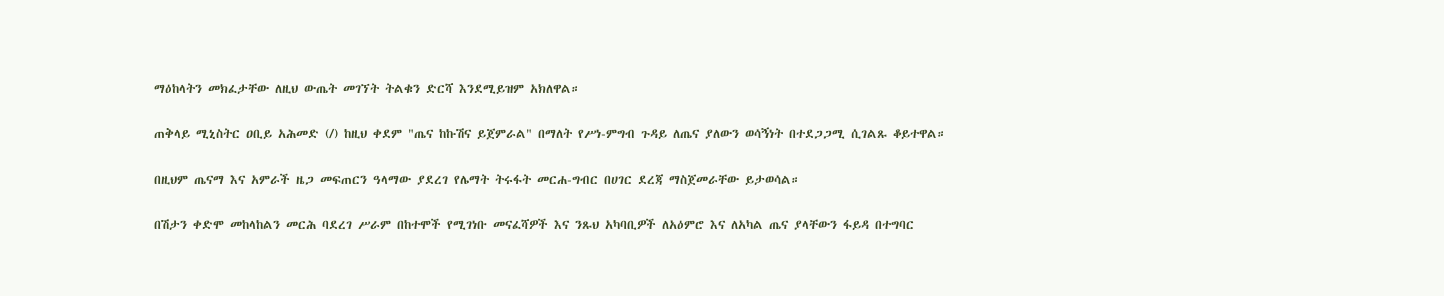ማዕከላትን መክፈታቸው ለዚህ ውጤት መገኘት ትልቁን ድርሻ እንደሚይዝም አክለዋል።

ጠቅላይ ሚኒስትር ዐቢይ አሕመድ (/) ከዚህ ቀደም "ጤና ከኩሽና ይጀምራል" በማለት የሥነ-ምግብ ጉዳይ ለጤና ያለውን ወሳኝነት በተደጋጋሚ ሲገልጹ ቆይተዋል።

በዚህም ጤናማ እና አምራች ዜጋ መፍጠርን ዓላማው ያደረገ የሌማት ትሩፋት መርሐ-ግብር በሀገር ደረጃ ማስጀመራቸው ይታወሳል።

በሽታን ቀድሞ መከላከልን መርሕ ባደረገ ሥራም በከተሞች የሚገነቡ መናፈሻዎች እና ንጹህ አካባቢዎች ለአዕምሮ እና ለአካል ጤና ያላቸውን ፋይዳ በተግባር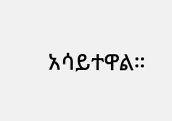አሳይተዋል።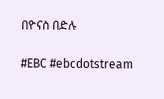በዮናስ በድሉ

#EBC #ebcdotstream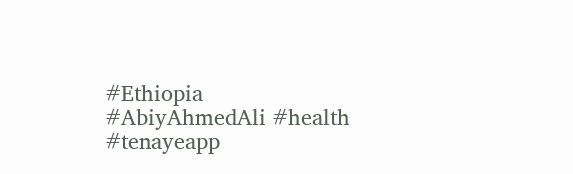#Ethiopia #AbiyAhmedAli #health #tenayeapp